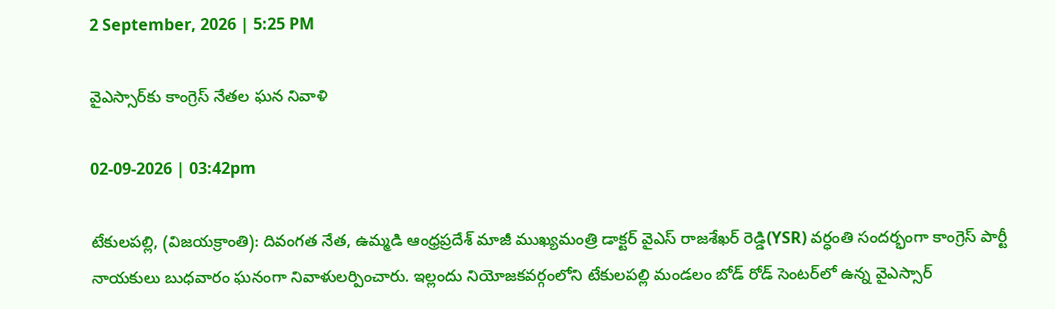2 September, 2026 | 5:25 PM

వైఎస్సార్‌కు కాంగ్రెస్ నేతల ఘన నివాళి

02-09-2026 | 03:42pm

టేకులపల్లి, (విజయక్రాంతి): దివంగత నేత, ఉమ్మడి ఆంధ్రప్రదేశ్ మాజీ ముఖ్యమంత్రి డాక్టర్ వైఎస్ రాజశేఖర్ రెడ్డి(YSR) వర్ధంతి సందర్భంగా కాంగ్రెస్ పార్టీ నాయకులు బుధవారం ఘనంగా నివాళులర్పించారు. ఇల్లందు నియోజకవర్గంలోని టేకులపల్లి మండలం బోడ్ రోడ్ సెంటర్‌లో ఉన్న వైఎస్సార్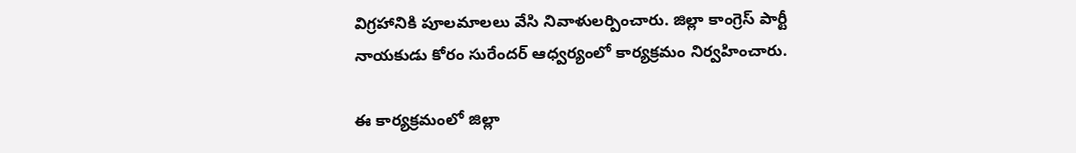విగ్రహానికి పూలమాలలు వేసి నివాళులర్పించారు. జిల్లా కాంగ్రెస్ పార్టీ నాయకుడు కోరం సురేందర్ ఆధ్వర్యంలో కార్యక్రమం నిర్వహించారు.

ఈ కార్యక్రమంలో జిల్లా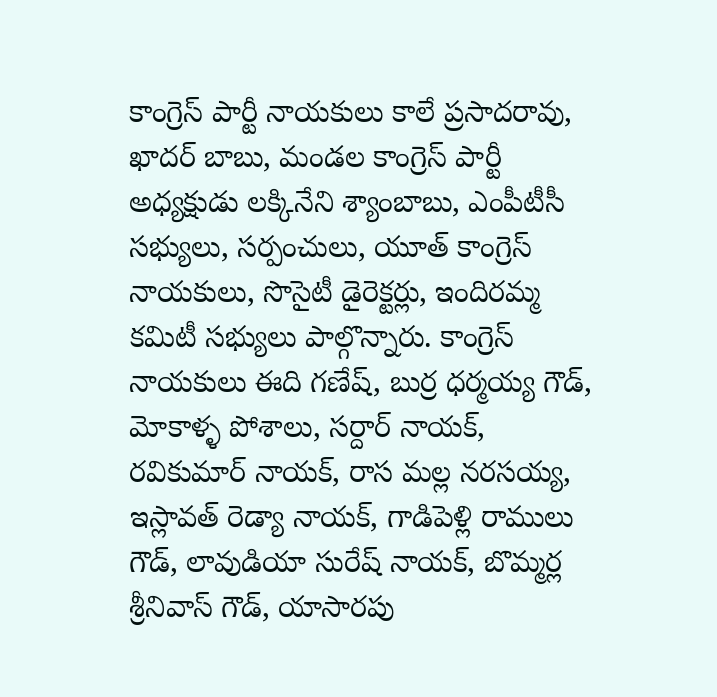కాంగ్రెస్ పార్టీ నాయకులు కాలే ప్రసాదరావు, ఖాదర్ బాబు, మండల కాంగ్రెస్ పార్టీ అధ్యక్షుడు లక్కినేని శ్యాంబాబు, ఎంపీటీసీ సభ్యులు, సర్పంచులు, యూత్ కాంగ్రెస్ నాయకులు, సొసైటీ డైరెక్టర్లు, ఇందిరమ్మ కమిటీ సభ్యులు పాల్గొన్నారు. కాంగ్రెస్ నాయకులు ఈది గణేష్, బుర్ర ధర్మయ్య గౌడ్, మోకాళ్ళ పోశాలు, సర్దార్ నాయక్, రవికుమార్ నాయక్, రాస మల్ల నరసయ్య, ఇస్లావత్ రెడ్యా నాయక్, గాడిపెళ్లి రాములు గౌడ్, లావుడియా సురేష్ నాయక్, బొమ్మర్ల శ్రీనివాస్ గౌడ్, యాసారపు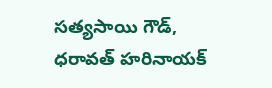సత్యసాయి గౌడ్, ధరావత్ హరినాయక్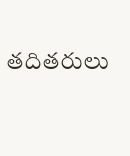తదితరులు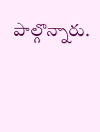పాల్గొన్నారు.